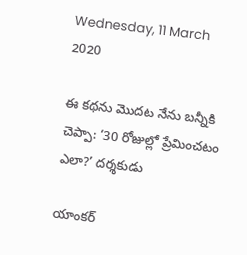Wednesday, 11 March 2020

ఈ కథను మొదట నేను బన్నీకి చెప్పా: ‘30 రోజుల్లో ప్రేమించటం ఎలా?’ దర్శకుడు

యాంకర్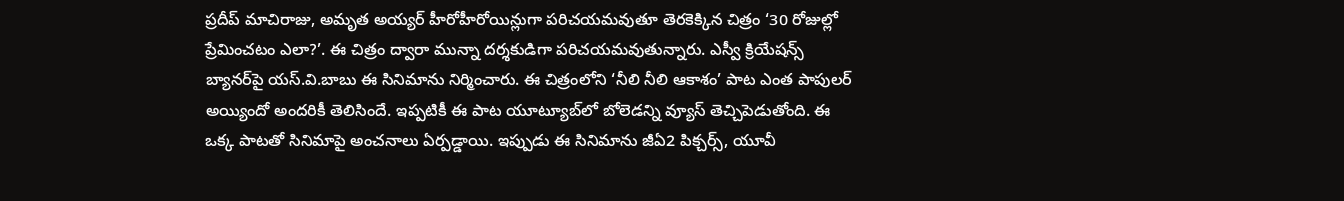ప్రదీప్ మాచిరాజు, అమృత అయ్యర్ హీరోహీరోయిన్లుగా పరిచయమవుతూ తెరకెక్కిన చిత్రం ‘30 రోజుల్లో ప్రేమించటం ఎలా?’. ఈ చిత్రం ద్వారా మున్నా దర్శకుడిగా పరిచయమవుతున్నారు. ఎస్వీ క్రియేషన్స్ బ్యానర్‌పై యస్.వి.బాబు ఈ సినిమాను నిర్మించారు. ఈ చిత్రంలోని ‘నీలి నీలి ఆకాశం’ పాట ఎంత పాపులర్ అయ్యిందో అందరికీ తెలిసిందే. ఇప్పటికీ ఈ పాట యూట్యూబ్‌లో బోలెడన్ని వ్యూస్ తెచ్చిపెడుతోంది. ఈ ఒక్క పాటతో సినిమాపై అంచనాలు ఏర్పడ్డాయి. ఇప్పుడు ఈ సినిమాను జీఏ2 పిక్చర్స్, యూవీ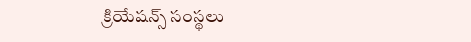క్రియేషన్స్ సంస్థలు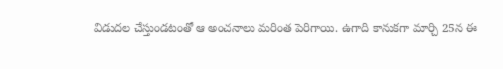విడుదల చేస్తుండటంతో ఆ అంచనాలు మరింత పెరిగాయి. ఉగాది కానుకగా మార్చి 25న ఈ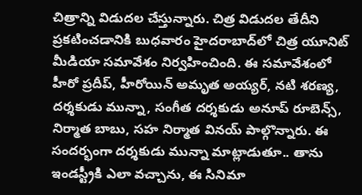చిత్రాన్ని విడుదల చేస్తున్నారు. చిత్ర విడుదల తేదీని ప్రకటించడానికి బుధవారం హైదరాబాద్‌లో చిత్ర యూనిట్ మీడియా సమావేశం నిర్వహించింది. ఈ సమావేశంలో హీరో ప్రదీప్, హీరోయిన్ అమృత అయ్యర్, నటి శరణ్య, దర్శకుడు మున్నా, సంగీత దర్శకుడు అనూప్ రూబెన్స్, నిర్మాత బాబు, సహ నిర్మాత వినయ్ పాల్గొన్నారు. ఈ సందర్భంగా దర్శకుడు మున్నా మాట్లాడుతూ.. తాను ఇండస్ట్రీకి ఎలా వచ్చాను, ఈ సినిమా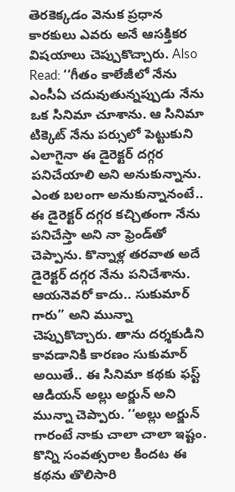తెరకెక్కడం వెనుక ప్రధాన కారకులు ఎవరు అనే ఆసక్తికర విషయాలు చెప్పుకొచ్చారు. Also Read: ‘‘గీతం కాలేజీలో నేను ఎంసీఏ చదువుతున్నప్పుడు నేను ఒక సినిమా చూశాను. ఆ సినిమా టిక్కెట్ నేను పర్సులో పెట్టుకుని ఎలాగైనా ఈ డైరెక్టర్ దగ్గర పనిచేయాలి అని అనుకున్నాను. ఎంత బలంగా అనుకున్నానంటే.. ఈ డైరెక్టర్ దగ్గర కచ్చితంగా నేను పనిచేస్తా అని నా ఫ్రెండ్‌తో చెప్పాను. కొన్నాళ్ల తరవాత అదే డైరెక్టర్ దగ్గర నేను పనిచేశాను. ఆయనెవరో కాదు.. సుకుమార్ గారు’’ అని మున్నా చెప్పుకొచ్చారు. తాను దర్శకుడిని కావడానికి కారణం సుకుమార్ అయితే.. ఈ సినిమా కథకు ఫస్ట్ ఆడియన్ అల్లు అర్జున్ అని మున్నా చెప్పారు. ‘‘అల్లు అర్జున్ గారంటే నాకు చాలా చాలా ఇష్టం. కొన్ని సంవత్సరాల కిందట ఈ కథను తొలిసారి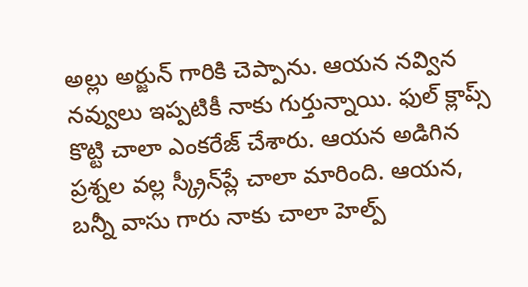అల్లు అర్జున్ గారికి చెప్పాను. ఆయన నవ్విన నవ్వులు ఇప్పటికీ నాకు గుర్తున్నాయి. ఫుల్ క్లాప్స్ కొట్టి చాలా ఎంకరేజ్ చేశారు. ఆయన అడిగిన ప్రశ్నల వల్ల స్క్రీన్‌ప్లే చాలా మారింది. ఆయన, బన్నీ వాసు గారు నాకు చాలా హెల్ప్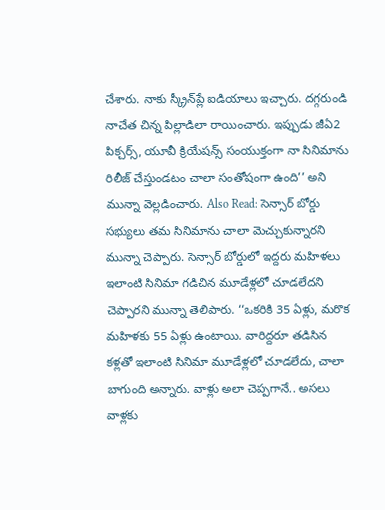చేశారు. నాకు స్క్రీన్‌ప్లే ఐడియాలు ఇచ్చారు. దగ్గరుండి నాచేత చిన్న పిల్లాడిలా రాయించారు. ఇప్పుడు జీఏ2 పిక్చర్స్, యూవీ క్రియేషన్స్ సంయుక్తంగా నా సినిమాను రిలీజ్ చేస్తుండటం చాలా సంతోషంగా ఉంది’’ అని మున్నా వెల్లడించారు. Also Read: సెన్సార్ బోర్డు సభ్యులు తమ సినిమాను చాలా మెచ్చుకున్నారని మున్నా చెప్పారు. సెన్సార్ బోర్డులో ఇద్దరు మహిళలు ఇలాంటి సినిమా గడిచిన మూడేళ్లలో చూడలేదని చెప్పారని మున్నా తెలిపారు. ‘‘ఒకరికి 35 ఏళ్లు, మరొక మహిళకు 55 ఏళ్లు ఉంటాయి. వారిద్దరూ తడిసిన కళ్లతో ఇలాంటి సినిమా మూడేళ్లలో చూడలేదు, చాలా బాగుంది అన్నారు. వాళ్లు అలా చెప్పగానే.. అసలు వాళ్లకు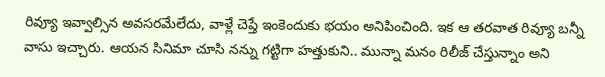రివ్యూ ఇవ్వాల్సిన అవసరమేలేదు, వాళ్లే చెప్తే ఇంకెందుకు భయం అనిపించింది. ఇక ఆ తరవాత రివ్యూ బన్నీ వాసు ఇచ్చారు. ఆయన సినిమా చూసి నన్ను గట్టిగా హత్తుకుని.. మున్నా మనం రిలీజ్ చేస్తున్నాం అని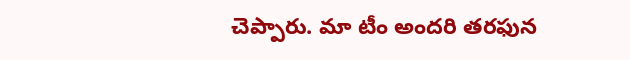చెప్పారు. మా టీం అందరి తరఫున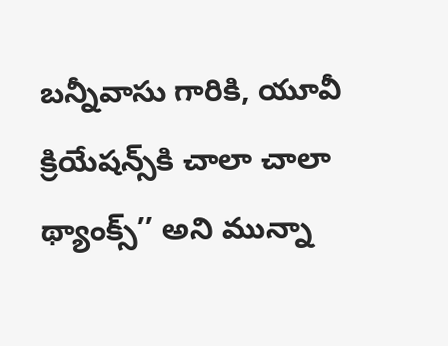బన్నీవాసు గారికి, యూవీ క్రియేషన్స్‌కి చాలా చాలా థ్యాంక్స్’’ అని మున్నా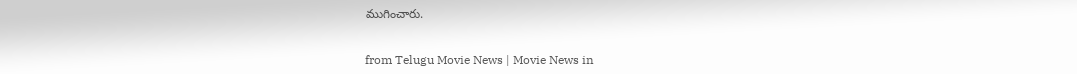ముగించారు.


from Telugu Movie News | Movie News in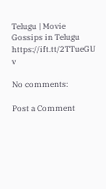Telugu | Movie Gossips in Telugu https://ift.tt/2TTueGU
v

No comments:

Post a Comment